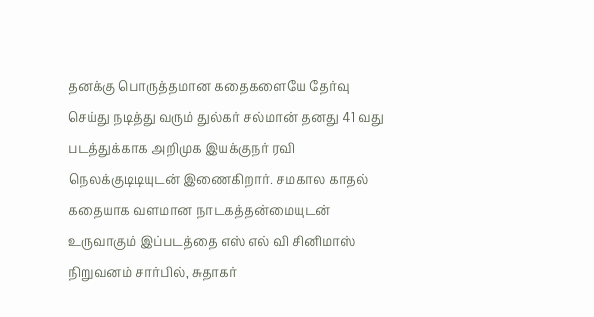தனக்கு பொருத்தமான கதைகளையே தேர்வு செய்து நடித்து வரும் துல்கர் சல்மான் தனது 41 வது படத்துக்காக அறிமுக இயக்குநர் ரவி நெலக்குடிடியுடன் இணைகிறார். சமகால காதல் கதையாக வளமான நாடகத்தன்மையுடன் உருவாகும் இப்படத்தை எஸ் எல் வி சினிமாஸ் நிறுவனம் சார்பில், சுதாகர்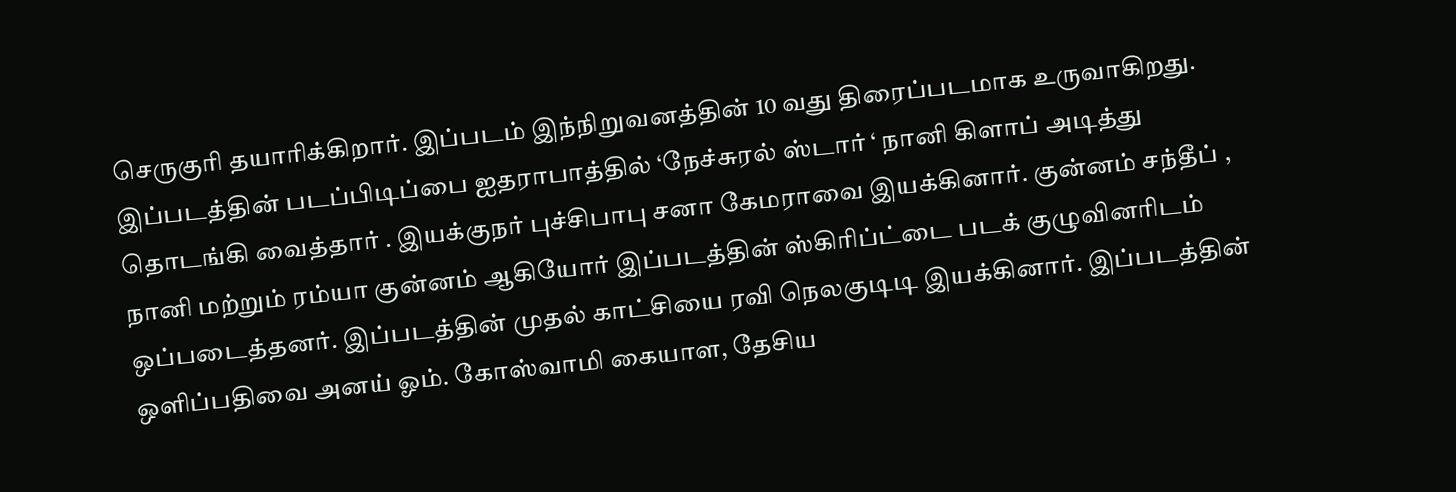செருகுரி தயாரிக்கிறார். இப்படம் இந்நிறுவனத்தின் 10 வது திரைப்படமாக உருவாகிறது. இப்படத்தின் படப்பிடிப்பை ஐதராபாத்தில் ‘நேச்சுரல் ஸ்டார் ‘ நானி கிளாப் அடித்து தொடங்கி வைத்தார் . இயக்குநர் புச்சிபாபு சனா கேமராவை இயக்கினார். குன்னம் சந்தீப் , நானி மற்றும் ரம்யா குன்னம் ஆகியோர் இப்படத்தின் ஸ்கிரிப்ட்டை படக் குழுவினரிடம் ஒப்படைத்தனர். இப்படத்தின் முதல் காட்சியை ரவி நெலகுடிடி இயக்கினார். இப்படத்தின் ஒளிப்பதிவை அனய் ஓம். கோஸ்வாமி கையாள, தேசிய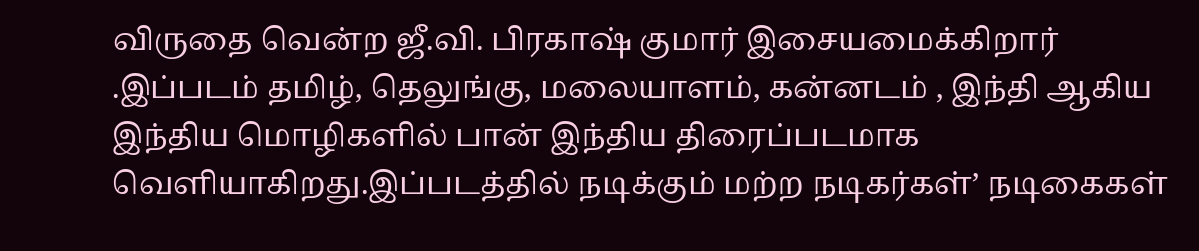விருதை வென்ற ஜீ.வி. பிரகாஷ் குமார் இசையமைக்கிறார் .இப்படம் தமிழ், தெலுங்கு, மலையாளம், கன்னடம் , இந்தி ஆகிய இந்திய மொழிகளில் பான் இந்திய திரைப்படமாக வெளியாகிறது.இப்படத்தில் நடிக்கும் மற்ற நடிகர்கள்’ நடிகைகள்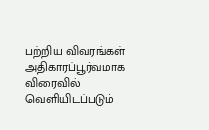பற்றிய விவரங்கள் அதிகாரப்பூர்வமாக விரைவில் வெளியிடப்படும்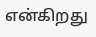என்கிறது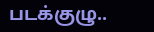படக்குழு..